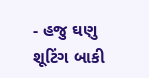- હજુ ઘણુ શૂટિંગ બાકી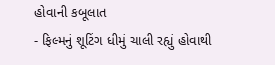હોવાની કબૂલાત
- ફિલ્મનું શૂટિંગ ધીમું ચાલી રહ્યું હોવાથી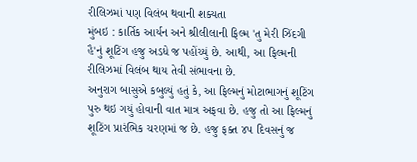રીલિઝમાં પણ વિલંબ થવાની શક્યતા
મુંબઇ : કાર્તિક આર્યન અને શ્રીલીલાની ફિલ્મ 'તુ મેરી ઝિંદગી હૈ'નું શૂટિંગ હજુ અડધે જ પહોંચ્યું છે. આથી, આ ફિલ્મની રીલિઝમાં વિલંબ થાય તેવી સંભાવના છે.
અનુરાગ બાસુએ કબુલ્યું હતું કે, આ ફિલ્મનું મોટાભાગનું શૂટિંગ પુરુ થઇ ગયું હોવાની વાત માત્ર અફવા છે. હજુ તો આ ફિલ્મનું શૂટિંગ પ્રારંભિક ચરણમાં જ છે. હજુ ફક્ત ૪૫ દિવસનું જ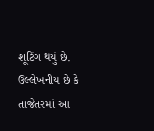શૂટિંગ થયું છે.
ઉલ્લેખનીય છે કે તાજેતરમાં આ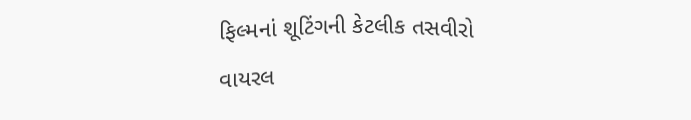ફિલ્મનાં શૂટિંગની કેટલીક તસવીરો વાયરલ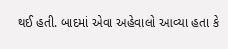થઈ હતી. બાદમાં એવા અહેવાલો આવ્યા હતા કે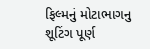ફિલ્મનું મોટાભાગનુ શૂટિંગ પૂર્ણ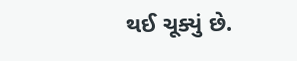થઈ ચૂક્યું છે.